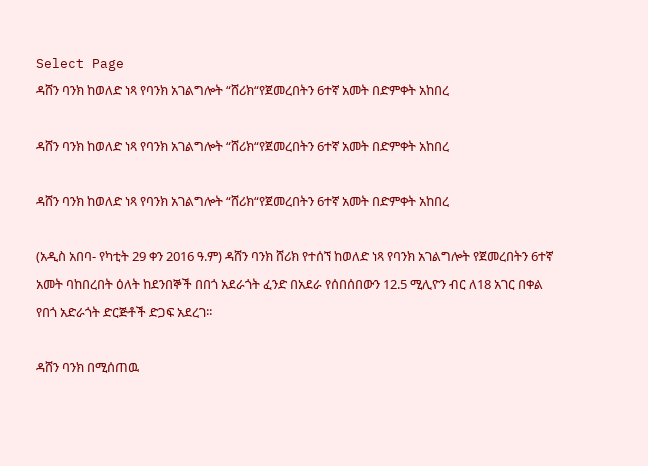Select Page
ዳሸን ባንክ ከወለድ ነጻ የባንክ አገልግሎት “ሸሪክ“የጀመረበትን 6ተኛ አመት በድምቀት አከበረ

ዳሸን ባንክ ከወለድ ነጻ የባንክ አገልግሎት “ሸሪክ“የጀመረበትን 6ተኛ አመት በድምቀት አከበረ

ዳሸን ባንክ ከወለድ ነጻ የባንክ አገልግሎት “ሸሪክ“የጀመረበትን 6ተኛ አመት በድምቀት አከበረ

(አዲስ አበባ- የካቲት 29 ቀን 2016 ዓ.ም) ዳሸን ባንክ ሸሪክ የተሰኘ ከወለድ ነጻ የባንክ አገልግሎት የጀመረበትን 6ተኛ አመት ባከበረበት ዕለት ከደንበኞች በበጎ አደራጎት ፈንድ በአደራ የሰበሰበውን 12.5 ሚሊዮን ብር ለ18 አገር በቀል የበጎ አድራጎት ድርጅቶች ድጋፍ አደረገ፡፡

ዳሸን ባንክ በሚሰጠዉ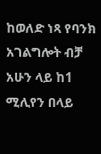ከወለድ ነጻ የባንክ አገልግሎት ብቻ አሁን ላይ ከ1 ሚሊየን በላይ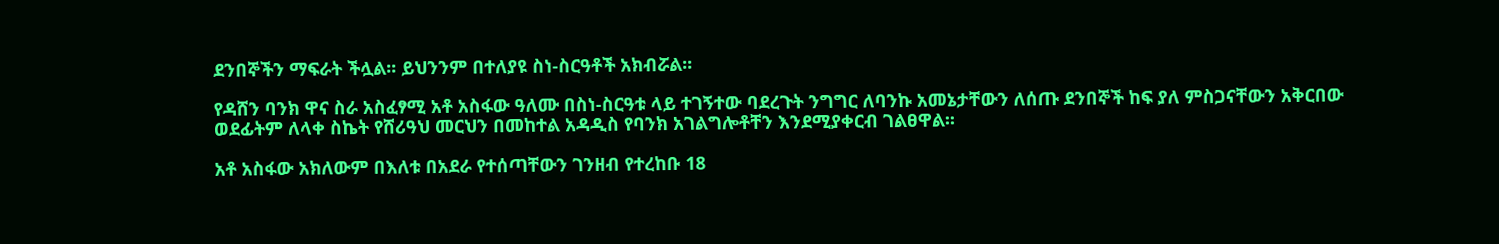ደንበኞችን ማፍራት ችሏል፡፡ ይህንንም በተለያዩ ስነ-ስርዓቶች አክብሯል፡፡

የዳሸን ባንክ ዋና ስራ አስፈፃሚ አቶ አስፋው ዓለሙ በስነ-ስርዓቱ ላይ ተገኝተው ባደረጉት ንግግር ለባንኩ አመኔታቸውን ለሰጡ ደንበኞች ከፍ ያለ ምስጋናቸውን አቅርበው ወደፊትም ለላቀ ስኬት የሸሪዓህ መርህን በመከተል አዳዲስ የባንክ አገልግሎቶቸን እንደሚያቀርብ ገልፀዋል፡፡

አቶ አስፋው አክለውም በእለቱ በአደራ የተሰጣቸውን ገንዘብ የተረከቡ 18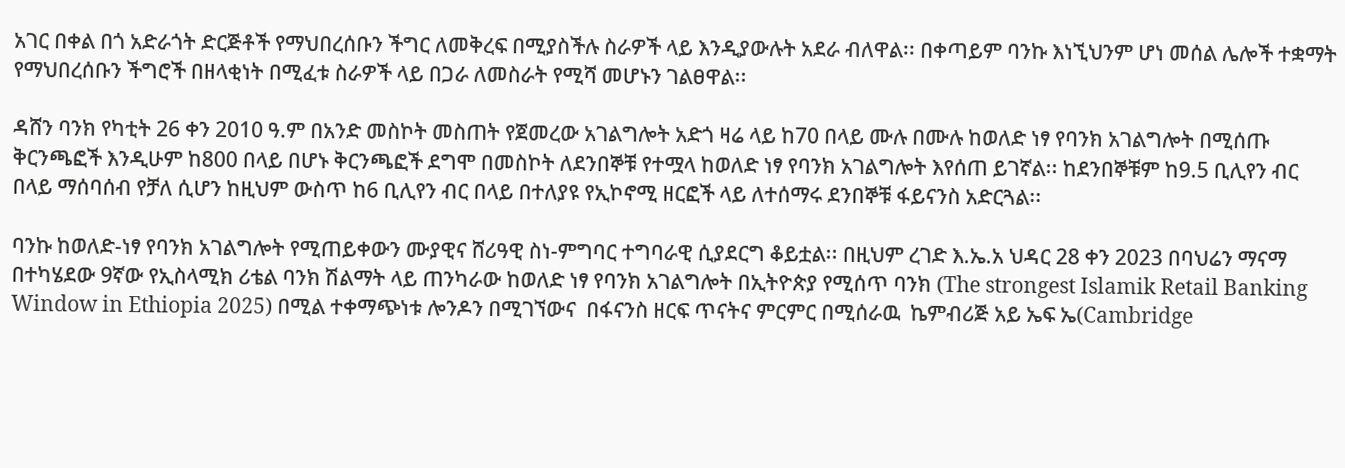አገር በቀል በጎ አድራጎት ድርጅቶች የማህበረሰቡን ችግር ለመቅረፍ በሚያስችሉ ስራዎች ላይ እንዲያውሉት አደራ ብለዋል፡፡ በቀጣይም ባንኩ እነኚህንም ሆነ መሰል ሌሎች ተቋማት የማህበረሰቡን ችግሮች በዘላቂነት በሚፈቱ ስራዎች ላይ በጋራ ለመስራት የሚሻ መሆኑን ገልፀዋል፡፡

ዳሸን ባንክ የካቲት 26 ቀን 2010 ዓ.ም በአንድ መስኮት መስጠት የጀመረው አገልግሎት አድጎ ዛሬ ላይ ከ70 በላይ ሙሉ በሙሉ ከወለድ ነፃ የባንክ አገልግሎት በሚሰጡ ቅርንጫፎች እንዲሁም ከ800 በላይ በሆኑ ቅርንጫፎች ደግሞ በመስኮት ለደንበኞቹ የተሟላ ከወለድ ነፃ የባንክ አገልግሎት እየሰጠ ይገኛል፡፡ ከደንበኞቹም ከ9.5 ቢሊየን ብር በላይ ማሰባሰብ የቻለ ሲሆን ከዚህም ውስጥ ከ6 ቢሊየን ብር በላይ በተለያዩ የኢኮኖሚ ዘርፎች ላይ ለተሰማሩ ደንበኞቹ ፋይናንስ አድርጓል፡፡

ባንኩ ከወለድ-ነፃ የባንክ አገልግሎት የሚጠይቀውን ሙያዊና ሸሪዓዊ ስነ-ምግባር ተግባራዊ ሲያደርግ ቆይቷል፡፡ በዚህም ረገድ እ.ኤ.አ ህዳር 28 ቀን 2023 በባህሬን ማናማ በተካሄደው 9ኛው የኢስላሚክ ሪቴል ባንክ ሽልማት ላይ ጠንካራው ከወለድ ነፃ የባንክ አገልግሎት በኢትዮጵያ የሚሰጥ ባንክ (The strongest Islamik Retail Banking Window in Ethiopia 2025) በሚል ተቀማጭነቱ ሎንዶን በሚገኘውና  በፋናንስ ዘርፍ ጥናትና ምርምር በሚሰራዉ  ኬምብሪጅ አይ ኤፍ ኤ(Cambridge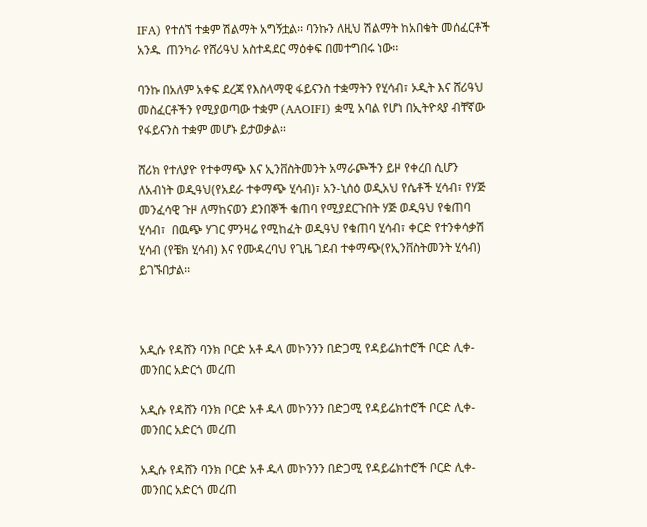IFA) የተሰኘ ተቋም ሽልማት አግኝቷል፡፡ ባንኩን ለዚህ ሽልማት ከአበቁት መሰፈርቶች አንዱ  ጠንካራ የሸሪዓህ አስተዳደር ማዕቀፍ በመተግበሩ ነው፡፡

ባንኩ በአለም አቀፍ ደረጃ የእስላማዊ ፋይናንስ ተቋማትን የሂሳብ፣ ኦዲት እና ሸሪዓህ መስፈርቶችን የሚያወጣው ተቋም (AAOIFI) ቋሚ አባል የሆነ በኢትዮጳያ ብቸኛው የፋይናንስ ተቋም መሆኑ ይታወቃል፡፡

ሸሪክ የተለያዮ የተቀማጭ እና ኢንቨስትመንት አማራጮችን ይዞ የቀረበ ሲሆን ለአብነት ወዲዓህ(የአደራ ተቀማጭ ሂሳብ)፣ አን-ኒሰዕ ወዲአህ የሴቶች ሂሳብ፣ የሃጅ መንፈሳዊ ጉዞ ለማከናወን ደንበኞች ቁጠባ የሚያደርጉበት ሃጅ ወዲዓህ የቁጠባ ሂሳብ፣  በዉጭ ሃገር ምንዛሬ የሚከፈት ወዲዓህ የቁጠባ ሂሳብ፣ ቀርድ የተንቀሳቃሽ ሂሳብ (የቼክ ሂሳብ) እና የሙዳረባህ የጊዜ ገደብ ተቀማጭ(የኢንቨስትመንት ሂሳብ) ይገኙበታል፡፡



አዲሱ የዳሸን ባንክ ቦርድ አቶ ዱላ መኮንንን በድጋሚ የዳይሬክተሮች ቦርድ ሊቀ-መንበር አድርጎ መረጠ

አዲሱ የዳሸን ባንክ ቦርድ አቶ ዱላ መኮንንን በድጋሚ የዳይሬክተሮች ቦርድ ሊቀ-መንበር አድርጎ መረጠ

አዲሱ የዳሸን ባንክ ቦርድ አቶ ዱላ መኮንንን በድጋሚ የዳይሬክተሮች ቦርድ ሊቀ-መንበር አድርጎ መረጠ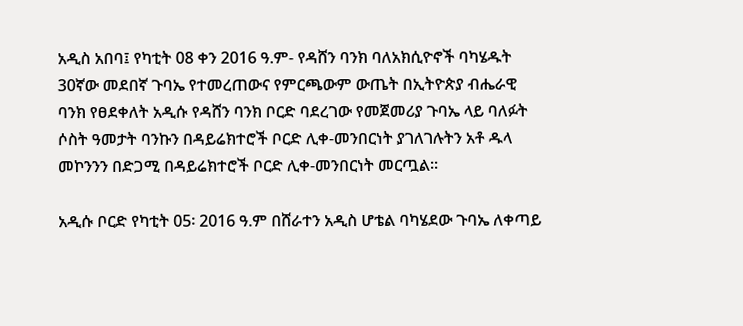አዲስ አበባ፤ የካቲት 08 ቀን 2016 ዓ.ም- የዳሸን ባንክ ባለአክሲዮኖች ባካሄዱት 30ኛው መደበኛ ጉባኤ የተመረጠውና የምርጫውም ውጤት በኢትዮጵያ ብሔራዊ ባንክ የፀደቀለት አዲሱ የዳሸን ባንክ ቦርድ ባደረገው የመጀመሪያ ጉባኤ ላይ ባለፉት ሶስት ዓመታት ባንኩን በዳይሬክተሮች ቦርድ ሊቀ-መንበርነት ያገለገሉትን አቶ ዱላ መኮንንን በድጋሚ በዳይሬክተሮች ቦርድ ሊቀ-መንበርነት መርጧል፡፡

አዲሱ ቦርድ የካቲት 05፡ 2016 ዓ.ም በሸራተን አዲስ ሆቴል ባካሄደው ጉባኤ ለቀጣይ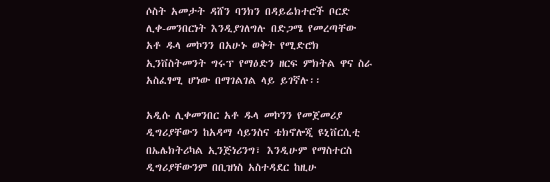ሶስት አመታት ዳሸን ባንክን በዳይሬክተሮች ቦርድ ሊቀ-መንበርነት እንዲያገለግሉ በድጋሜ የመረጣቸው አቶ ዱላ መኮንን በአሁኑ ወቅት የሚድሮክ ኢንቨስትመንት ግሩፕ የማዕድን ዘርፍ ምክትል ዋና ስራ አስፈፃሚ ሆነው በማገልገል ላይ ይገኛሉ፡፡

አዲሱ ሊቀመንበር አቶ ዱላ መኮንን የመጀመሪያ ዲግሪያቸውን ከአዳማ ሳይንስና ቴክኖሎጂ ዩኒቨርሲቲ በኤሌክትሪካል ኢንጅነሪንግ፣ እንዲሁም የማስተርስ ዲግሪያቸውንም በቢዝነስ አስተዳደር ከዚሁ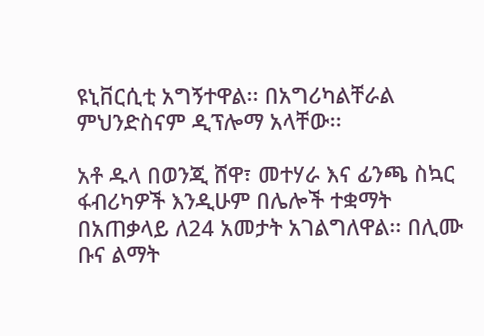ዩኒቨርሲቲ አግኝተዋል፡፡ በአግሪካልቸራል ምህንድስናም ዲፕሎማ አላቸው፡፡

አቶ ዱላ በወንጂ ሸዋ፣ መተሃራ እና ፊንጫ ስኳር ፋብሪካዎች እንዲሁም በሌሎች ተቋማት በአጠቃላይ ለ24 አመታት አገልግለዋል፡፡ በሊሙ ቡና ልማት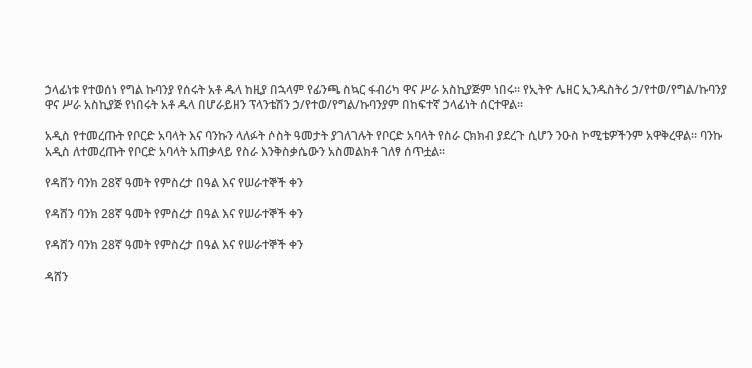ኃላፊነቱ የተወሰነ የግል ኩባንያ የሰሩት አቶ ዱላ ከዚያ በኋላም የፊንጫ ስኳር ፋብሪካ ዋና ሥራ አስኪያጅም ነበሩ፡፡ የኢትዮ ሌዘር ኢንዱስትሪ ኃ/የተወ/የግል/ኩባንያ ዋና ሥራ አስኪያጅ የነበሩት አቶ ዱላ በሆራይዘን ፕላንቴሽን ኃ/የተወ/የግል/ኩባንያም በከፍተኛ ኃላፊነት ሰርተዋል፡፡

አዲስ የተመረጡት የቦርድ አባላት እና ባንኩን ላለፉት ሶስት ዓመታት ያገለገሉት የቦርድ አባላት የስራ ርክክብ ያደረጉ ሲሆን ንዑስ ኮሚቴዎችንም አዋቅረዋል፡፡ ባንኩ አዲስ ለተመረጡት የቦርድ አባላት አጠቃላይ የስራ እንቅስቃሴውን አስመልክቶ ገለፃ ሰጥቷል፡፡

የዳሸን ባንክ 28ኛ ዓመት የምስረታ በዓል እና የሠራተኞች ቀን

የዳሸን ባንክ 28ኛ ዓመት የምስረታ በዓል እና የሠራተኞች ቀን

የዳሸን ባንክ 28ኛ ዓመት የምስረታ በዓል እና የሠራተኞች ቀን

ዳሸን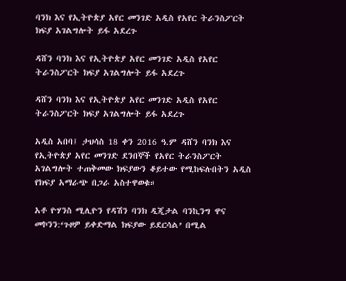ባንክ እና የኢትዮጵያ አየር መንገድ አዲስ የአየር ትራንስፖርት ክፍያ አገልግሎት ይፋ አደረጉ

ዳሸን ባንክ እና የኢትዮጵያ አየር መንገድ አዲስ የአየር ትራንስፖርት ክፍያ አገልግሎት ይፋ አደረጉ

ዳሸን ባንክ እና የኢትዮጵያ አየር መንገድ አዲስ የአየር ትራንስፖርት ክፍያ አገልግሎት ይፋ አደረጉ

አዲስ አበባ፤ ታህሳስ 18 ቀን 2016 ዓ.ም ዳሸን ባንክ እና የኢትዮጵያ አየር መንገድ ደንበኞች የአየር ትራንስፖርት አገልግሎት ተጠቅመው ክፍያውን ቆይተው የሚከፍሉበትን አዲስ የክፍያ አማራጭ በጋራ አስተዋወቁ።

አቶ ዮሃንስ ሚሊዮን የዳሽን ባንክ ዲጂታል ባንኪንግ ዋና መኮንን:‘ጉዞዎ ይቀድማል ክፍያው ይደርሳል’ በሚል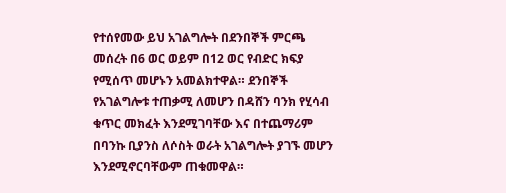የተሰየመው ይህ አገልግሎት በደንበኞች ምርጫ መሰረት በ6 ወር ወይም በ12 ወር የብድር ክፍያ የሚሰጥ መሆኑን አመልክተዋል። ደንበኞች የአገልግሎቱ ተጠቃሚ ለመሆን በዳሸን ባንክ የሂሳብ ቁጥር መክፈት እንደሚገባቸው እና በተጨማሪም በባንኩ ቢያንስ ለሶስት ወራት አገልግሎት ያገኙ መሆን እንደሚኖርባቸውም ጠቁመዋል።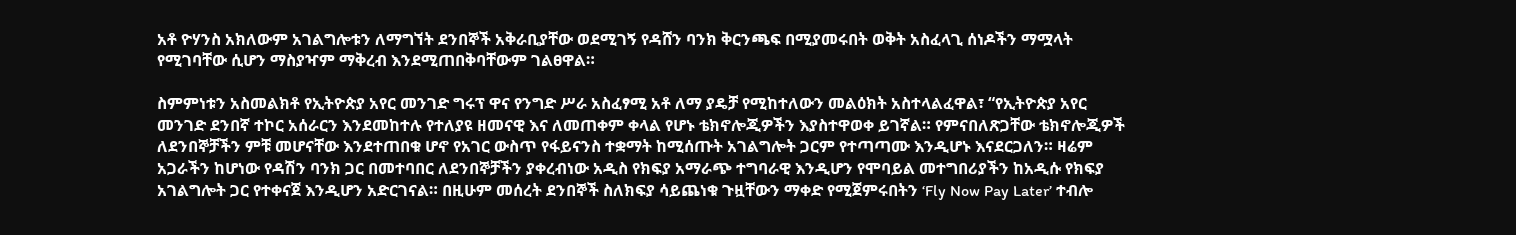አቶ ዮሃንስ አክለውም አገልግሎቱን ለማግኘት ደንበኞች አቅራቢያቸው ወደሚገኝ የዳሸን ባንክ ቅርንጫፍ በሚያመሩበት ወቅት አስፈላጊ ሰነዶችን ማሟላት የሚገባቸው ሲሆን ማስያዣም ማቅረብ እንደሚጠበቅባቸውም ገልፀዋል።

ስምምነቱን አስመልክቶ የኢትዮጵያ አየር መንገድ ግሩፕ ዋና የንግድ ሥራ አስፈፃሚ አቶ ለማ ያዴቻ የሚከተለውን መልዕክት አስተላልፈዋል፣ “የኢትዮጵያ አየር መንገድ ደንበኛ ተኮር አሰራርን እንደመከተሉ የተለያዩ ዘመናዊ እና ለመጠቀም ቀላል የሆኑ ቴክኖሎጂዎችን እያስተዋወቀ ይገኛል። የምናበለጽጋቸው ቴክኖሎጂዎች ለደንበኞቻችን ምቹ መሆናቸው እንደተጠበቁ ሆኖ የአገር ውስጥ የፋይናንስ ተቋማት ከሚሰጡት አገልግሎት ጋርም የተጣጣሙ እንዲሆኑ እናደርጋለን። ዛሬም አጋራችን ከሆነው የዳሽን ባንክ ጋር በመተባበር ለደንበኞቻችን ያቀረብነው አዲስ የክፍያ አማራጭ ተግባራዊ እንዲሆን የሞባይል መተግበሪያችን ከአዲሱ የክፍያ አገልግሎት ጋር የተቀናጀ እንዲሆን አድርገናል። በዚሁም መሰረት ደንበኞች ስለክፍያ ሳይጨነቁ ጉዟቸውን ማቀድ የሚጀምሩበትን ‘Fly Now Pay Later’ ተብሎ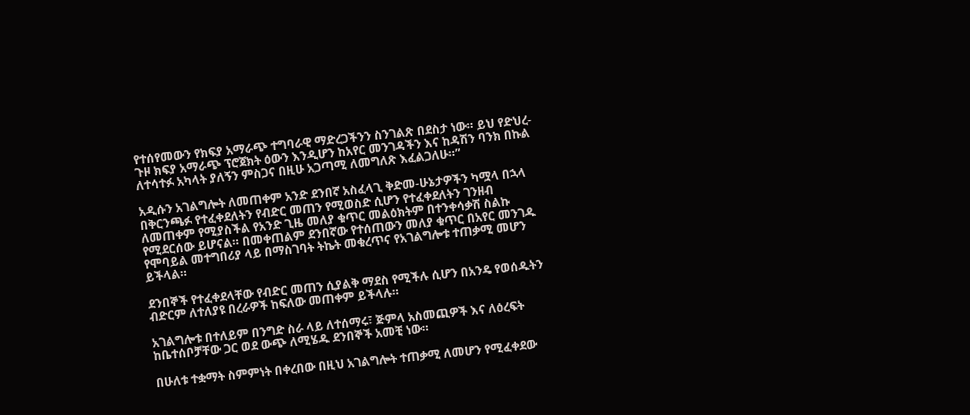የተሰየመውን የክፍያ አማራጭ ተግባራዊ ማድረጋችንን ስንገልጽ በደስታ ነው። ይህ የድህረ-ጉዞ ክፍያ አማራጭ ፕሮጀክት ዕውን እንዲሆን ከአየር መንገዳችን እና ከዳሽን ባንክ በኩል ለተሳተፉ አካላት ያለኝን ምስጋና በዚሁ አጋጣሚ ለመግለጽ እፈልጋለሁ።”

አዲሱን አገልግሎት ለመጠቀም አንድ ደንበኛ አስፈላጊ ቅድመ-ሁኔታዎችን ካሟላ በኋላ በቅርንጫፉ የተፈቀደለትን የብድር መጠን የሚወስድ ሲሆን የተፈቀደለትን ገንዘብ ለመጠቀም የሚያስችል የአንድ ጊዜ መለያ ቁጥር መልዕክትም በተንቀሳቃሽ ስልኩ የሚደርሰው ይሆናል። በመቀጠልም ደንበኛው የተሰጠውን መለያ ቁጥር በአየር መንገዱ የሞባይል መተግበሪያ ላይ በማስገባት ትኬት መቁረጥና የአገልግሎቱ ተጠቃሚ መሆን ይችላል።

ደንበኞች የተፈቀደላቸው የብድር መጠን ሲያልቅ ማደስ የሚችሉ ሲሆን በአንዴ የወሰዱትን ብድርም ለተለያዩ በረራዎች ከፍለው መጠቀም ይችላሉ።

አገልግሎቱ በተለይም በንግድ ስራ ላይ ለተሰማሩ፣ ጅምላ አስመጪዎች እና ለዕረፍት ከቤተሰቦቻቸው ጋር ወደ ውጭ ለሚሄዱ ደንበኞች አመቺ ነው።

በሁለቱ ተቋማት ስምምነት በቀረበው በዚህ አገልግሎት ተጠቃሚ ለመሆን የሚፈቀደው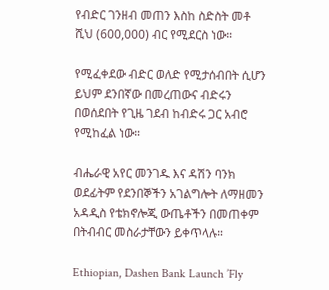የብድር ገንዘብ መጠን እስከ ስድስት መቶ ሺህ (600,000) ብር የሚደርስ ነው።

የሚፈቀደው ብድር ወለድ የሚታሰብበት ሲሆን ይህም ደንበኛው በመረጠውና ብድሩን በወሰደበት የጊዜ ገደብ ከብድሩ ጋር አብሮ የሚከፈል ነው።

ብሔራዊ አየር መንገዱ እና ዳሽን ባንክ ወደፊትም የደንበኞችን አገልግሎት ለማዘመን አዳዲስ የቴክኖሎጂ ውጤቶችን በመጠቀም በትብብር መስራታቸውን ይቀጥላሉ።

Ethiopian, Dashen Bank Launch ’Fly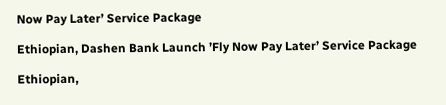Now Pay Later’ Service Package

Ethiopian, Dashen Bank Launch ’Fly Now Pay Later’ Service Package

Ethiopian,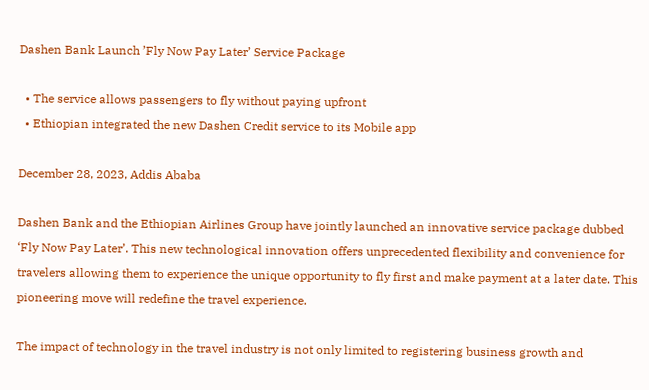Dashen Bank Launch ’Fly Now Pay Later’ Service Package

  • The service allows passengers to fly without paying upfront
  • Ethiopian integrated the new Dashen Credit service to its Mobile app

December 28, 2023, Addis Ababa

Dashen Bank and the Ethiopian Airlines Group have jointly launched an innovative service package dubbed ‘Fly Now Pay Later’. This new technological innovation offers unprecedented flexibility and convenience for travelers allowing them to experience the unique opportunity to fly first and make payment at a later date. This pioneering move will redefine the travel experience.

The impact of technology in the travel industry is not only limited to registering business growth and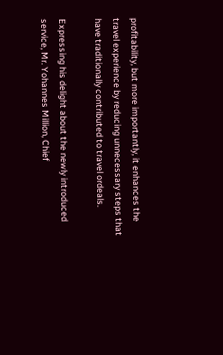profitability, but more importantly, it enhances the travel experience by reducing unnecessary steps that have traditionally contributed to travel ordeals.

Expressing his delight about the newly introduced service, Mr. Yohannes Million, Chief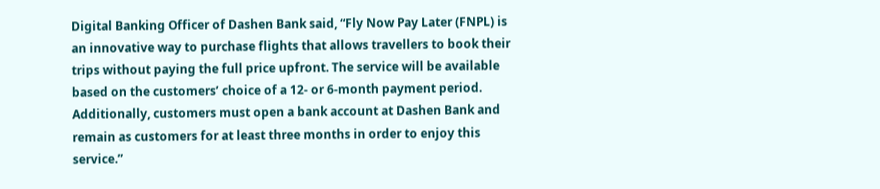Digital Banking Officer of Dashen Bank said, “Fly Now Pay Later (FNPL) is an innovative way to purchase flights that allows travellers to book their trips without paying the full price upfront. The service will be available based on the customers’ choice of a 12- or 6-month payment period. Additionally, customers must open a bank account at Dashen Bank and remain as customers for at least three months in order to enjoy this service.”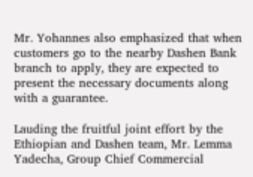Mr. Yohannes also emphasized that when customers go to the nearby Dashen Bank branch to apply, they are expected to present the necessary documents along with a guarantee.

Lauding the fruitful joint effort by the Ethiopian and Dashen team, Mr. Lemma Yadecha, Group Chief Commercial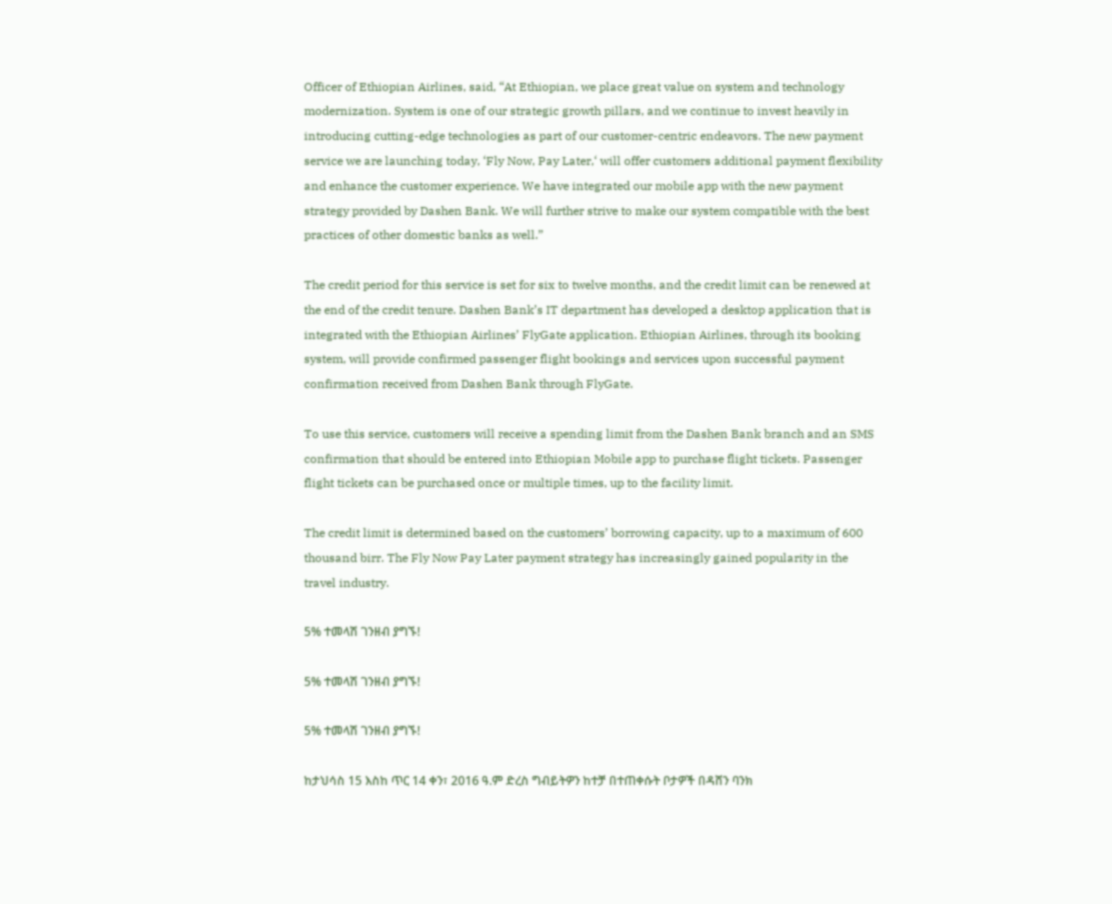Officer of Ethiopian Airlines, said, “At Ethiopian, we place great value on system and technology modernization. System is one of our strategic growth pillars, and we continue to invest heavily in introducing cutting-edge technologies as part of our customer-centric endeavors. The new payment service we are launching today, ‘Fly Now, Pay Later,‘ will offer customers additional payment flexibility and enhance the customer experience. We have integrated our mobile app with the new payment strategy provided by Dashen Bank. We will further strive to make our system compatible with the best practices of other domestic banks as well.”

The credit period for this service is set for six to twelve months, and the credit limit can be renewed at the end of the credit tenure. Dashen Bank’s IT department has developed a desktop application that is integrated with the Ethiopian Airlines’ FlyGate application. Ethiopian Airlines, through its booking system, will provide confirmed passenger flight bookings and services upon successful payment confirmation received from Dashen Bank through FlyGate.

To use this service, customers will receive a spending limit from the Dashen Bank branch and an SMS confirmation that should be entered into Ethiopian Mobile app to purchase flight tickets. Passenger flight tickets can be purchased once or multiple times, up to the facility limit.

The credit limit is determined based on the customers’ borrowing capacity, up to a maximum of 600 thousand birr. The Fly Now Pay Later payment strategy has increasingly gained popularity in the travel industry.

5% ተመላሽ ገንዘብ ያግኙ!

5% ተመላሽ ገንዘብ ያግኙ!

5% ተመላሽ ገንዘብ ያግኙ!

ከታህሳስ 15 እስከ ጥር 14 ቀን፣ 2016 ዓ.ም ድረስ ግብይትዎን ከተቻ በተጠቀሱት ቦታዎች በዳሸን ባንክ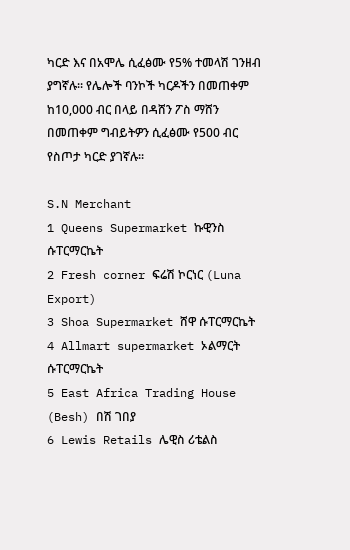ካርድ እና በአሞሌ ሲፈፅሙ የ5% ተመላሽ ገንዘብ ያግኛሉ፡፡ የሌሎች ባንኮች ካርዶችን በመጠቀም ከ10,000 ብር በላይ በዳሸን ፖስ ማሸን በመጠቀም ግብይትዎን ሲፈፅሙ የ500 ብር የስጦታ ካርድ ያገኛሉ፡፡

S.N Merchant
1 Queens Supermarket ኩዊንስ ሱፐርማርኬት
2 Fresh corner ፍሬሽ ኮርነር (Luna Export)
3 Shoa Supermarket ሸዋ ሱፐርማርኬት
4 Allmart supermarket ኦልማርት ሱፐርማርኬት
5 East Africa Trading House (Besh) በሽ ገበያ
6 Lewis Retails ሌዊስ ሪቴልስ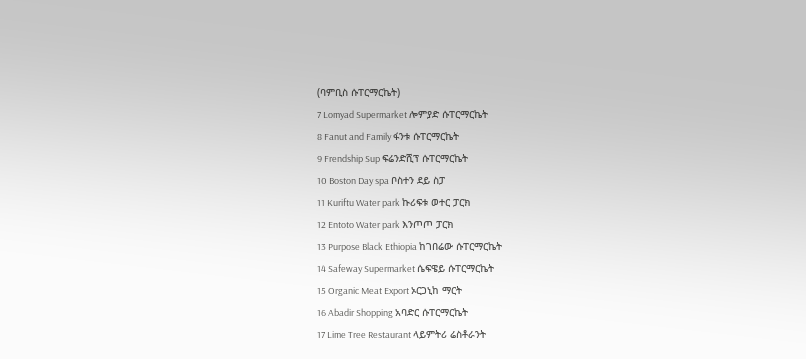(ባምቢስ ሱፐርማርኬት)
7 Lomyad Supermarket ሎምያድ ሱፐርማርኬት
8 Fanut and Family ፋንቱ ሱፐርማርኬት
9 Frendship Sup ፍሬንድሺፕ ሱፐርማርኬት
10 Boston Day spa ቦስተን ደይ ስፓ
11 Kuriftu Water park ኩሪፍቱ ወተር ፓርክ
12 Entoto Water park እንጦጦ ፓርክ
13 Purpose Black Ethiopia ከገበሬው ሱፐርማርኬት
14 Safeway Supermarket ሴፍዌይ ሱፐርማርኬት
15 Organic Meat Export ኦርጋኒከ ማርት
16 Abadir Shopping አባድር ሱፐርማርኬት
17 Lime Tree Restaurant ላይምትሪ ሬስቶራንት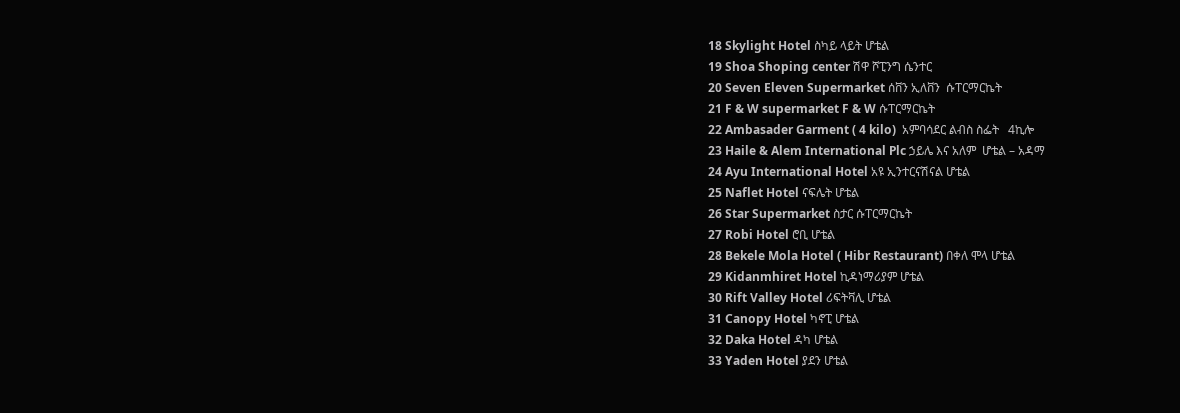18 Skylight Hotel ስካይ ላይት ሆቴል
19 Shoa Shoping center ሽዋ ሾፒንግ ሴንተር
20 Seven Eleven Supermarket ሰቨን ኢለቨን  ሱፐርማርኬት
21 F & W supermarket F & W ሱፐርማርኬት
22 Ambasader Garment ( 4 kilo)  አምባሳደር ልብስ ስፌት   4ኪሎ
23 Haile & Alem International Plc ኃይሌ እና አለም  ሆቴል – አዳማ
24 Ayu International Hotel አዩ ኢንተርናሽናል ሆቴል
25 Naflet Hotel ናፍሌት ሆቴል
26 Star Supermarket ስታር ሱፐርማርኬት
27 Robi Hotel ሮቢ ሆቴል
28 Bekele Mola Hotel ( Hibr Restaurant) በቀለ ሞላ ሆቴል
29 Kidanmhiret Hotel ኪዳነማሪያም ሆቴል
30 Rift Valley Hotel ሪፍትቫሊ ሆቴል
31 Canopy Hotel ካኖፒ ሆቴል
32 Daka Hotel ዳካ ሆቴል
33 Yaden Hotel ያደን ሆቴል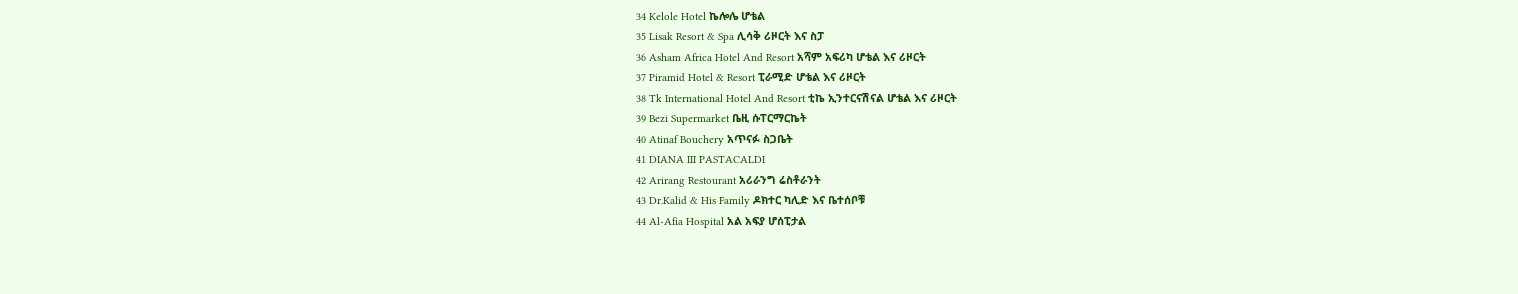34 Kelole Hotel ኬሎሌ ሆቴል
35 Lisak Resort & Spa ሊሳቅ ሪዞርት እና ስፓ
36 Asham Africa Hotel And Resort አሻም አፍሪካ ሆቴል እና ሪዞርት
37 Piramid Hotel & Resort ፒራሚድ ሆቴል እና ሪዞርት
38 Tk International Hotel And Resort ቲኬ ኢንተርናሽናል ሆቴል እና ሪዞርት
39 Bezi Supermarket ቤዚ ሱፐርማርኬት
40 Atinaf Bouchery አጥናፉ ስጋቤት
41 DIANA III PASTACALDI
42 Arirang Restourant አሪራንግ ሬስቶራንት
43 Dr.Kalid & His Family ዶክተር ካሊድ እና ቤተሰቦቹ
44 Al-Afia Hospital አል አፍያ ሆሰፒታል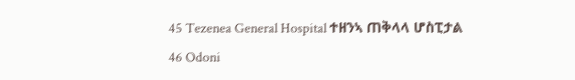45 Tezenea General Hospital ተዘንኣ ጠቅላላ ሆስፒታል
46 Odoni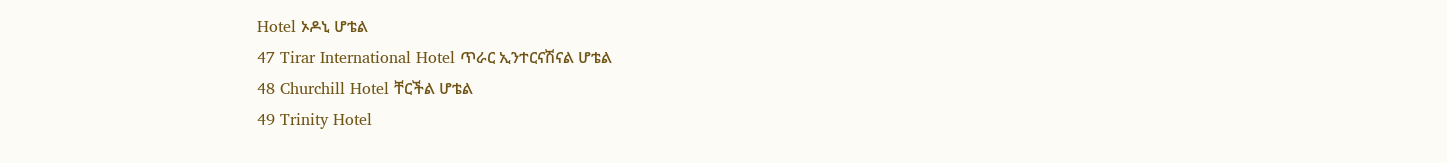Hotel ኦዶኒ ሆቴል
47 Tirar International Hotel ጥራር ኢንተርናሽናል ሆቴል
48 Churchill Hotel ቸርችል ሆቴል
49 Trinity Hotel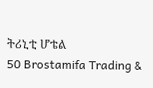ትሪኒቲ ሆቴል
50 Brostamifa Trading &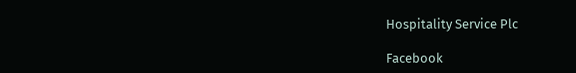Hospitality Service Plc

Facebook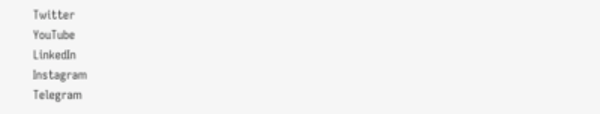Twitter
YouTube
LinkedIn
Instagram
Telegram